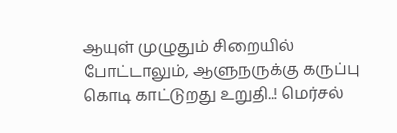ஆயுள் முழுதும் சிறையில் போட்டாலும், ஆளுநருக்கு கருப்பு கொடி காட்டுறது உறுதி..! மெர்சல்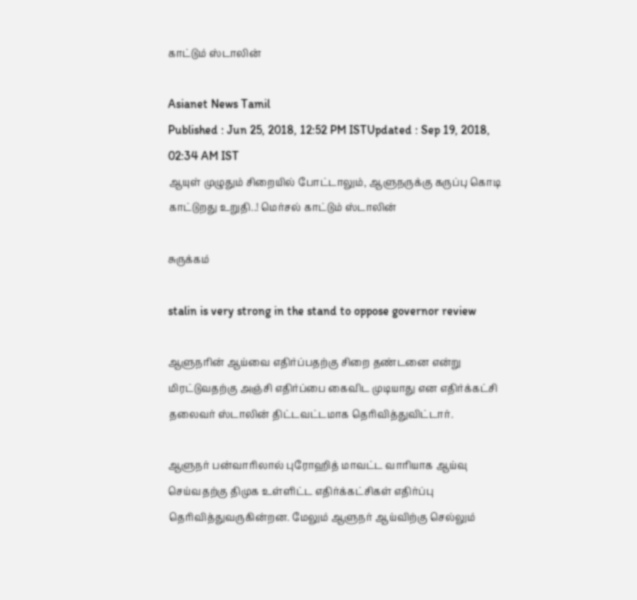காட்டும் ஸ்டாலின்

Asianet News Tamil
Published : Jun 25, 2018, 12:52 PM ISTUpdated : Sep 19, 2018, 02:34 AM IST
ஆயுள் முழுதும் சிறையில் போட்டாலும், ஆளுநருக்கு கருப்பு கொடி காட்டுறது உறுதி..! மெர்சல் காட்டும் ஸ்டாலின்

சுருக்கம்

stalin is very strong in the stand to oppose governor review

ஆளுநரின் ஆய்வை எதிர்ப்பதற்கு சிறை தண்டனை என்று மிரட்டுவதற்கு அஞ்சி எதிர்ப்பை கைவிட முடியாது என எதிர்க்கட்சி தலைவர் ஸ்டாலின் திட்டவட்டமாக தெரிவித்துவிட்டார்.

ஆளுநர் பன்வாரிலால் புரோஹித் மாவட்ட வாரியாக ஆய்வு செய்வதற்கு திமுக உள்ளிட்ட எதிர்க்கட்சிகள் எதிர்ப்பு தெரிவித்துவருகின்றன. மேலும் ஆளுநர் ஆய்விற்கு செல்லும்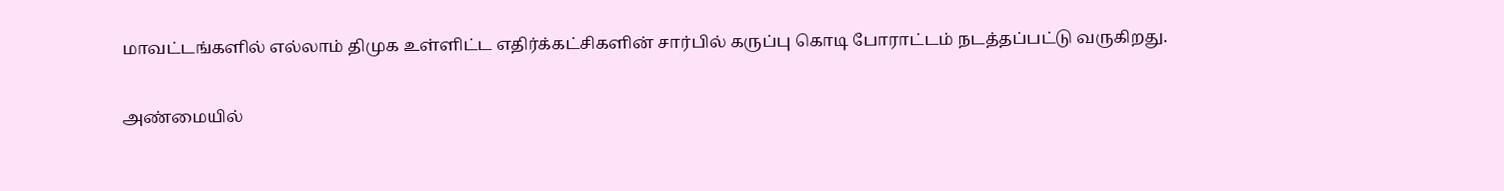மாவட்டங்களில் எல்லாம் திமுக உள்ளிட்ட எதிர்க்கட்சிகளின் சார்பில் கருப்பு கொடி போராட்டம் நடத்தப்பட்டு வருகிறது.

அண்மையில்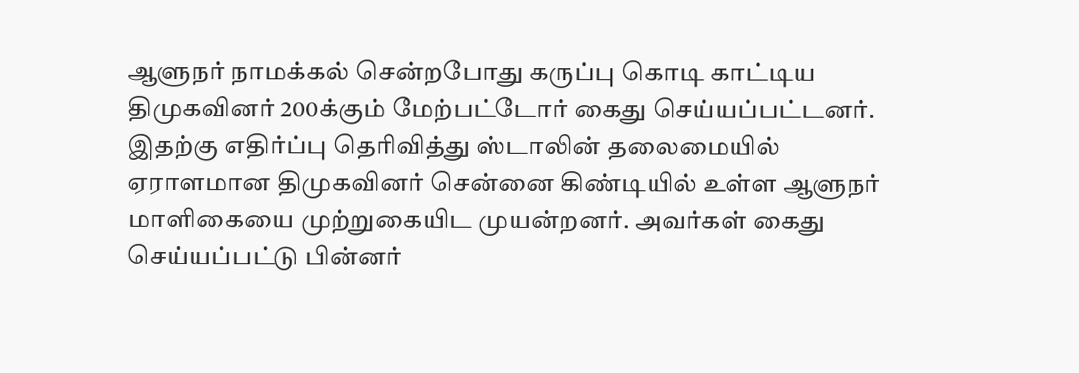ஆளுநர் நாமக்கல் சென்றபோது கருப்பு கொடி காட்டிய திமுகவினர் 200க்கும் மேற்பட்டோர் கைது செய்யப்பட்டனர். இதற்கு எதிர்ப்பு தெரிவித்து ஸ்டாலின் தலைமையில் ஏராளமான திமுகவினர் சென்னை கிண்டியில் உள்ள ஆளுநர் மாளிகையை முற்றுகையிட முயன்றனர். அவர்கள் கைது செய்யப்பட்டு பின்னர்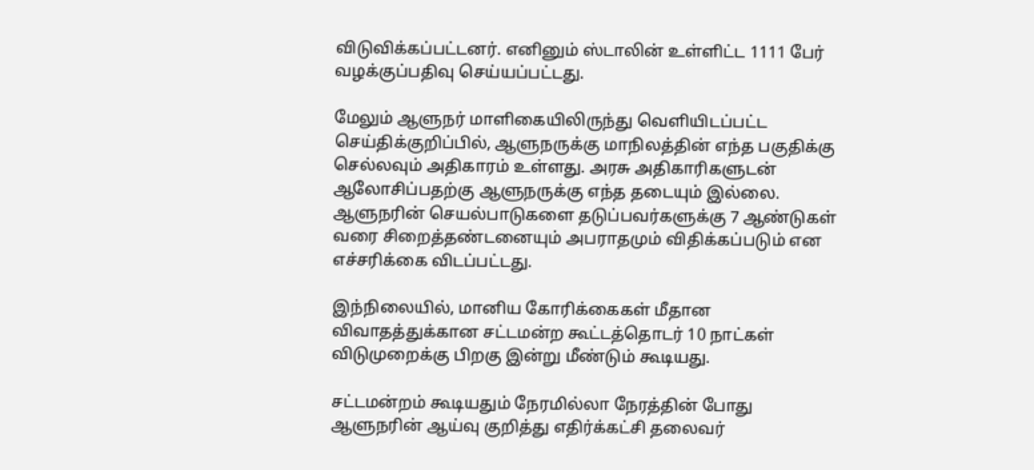விடுவிக்கப்பட்டனர். எனினும் ஸ்டாலின் உள்ளிட்ட 1111 பேர் வழக்குப்பதிவு செய்யப்பட்டது.

மேலும் ஆளுநர் மாளிகையிலிருந்து வெளியிடப்பட்ட செய்திக்குறிப்பில், ஆளுநருக்கு மாநிலத்தின் எந்த பகுதிக்கு செல்லவும் அதிகாரம் உள்ளது. அரசு அதிகாரிகளுடன் ஆலோசிப்பதற்கு ஆளுநருக்கு எந்த தடையும் இல்லை. ஆளுநரின் செயல்பாடுகளை தடுப்பவர்களுக்கு 7 ஆண்டுகள் வரை சிறைத்தண்டனையும் அபராதமும் விதிக்கப்படும் என எச்சரிக்கை விடப்பட்டது.

இந்நிலையில், மானிய கோரிக்கைகள் மீதான விவாதத்துக்கான சட்டமன்ற கூட்டத்தொடர் 10 நாட்கள் விடுமுறைக்கு பிறகு இன்று மீண்டும் கூடியது.

சட்டமன்றம் கூடியதும் நேரமில்லா நேரத்தின் போது ஆளுநரின் ஆய்வு குறித்து எதிர்க்கட்சி தலைவர்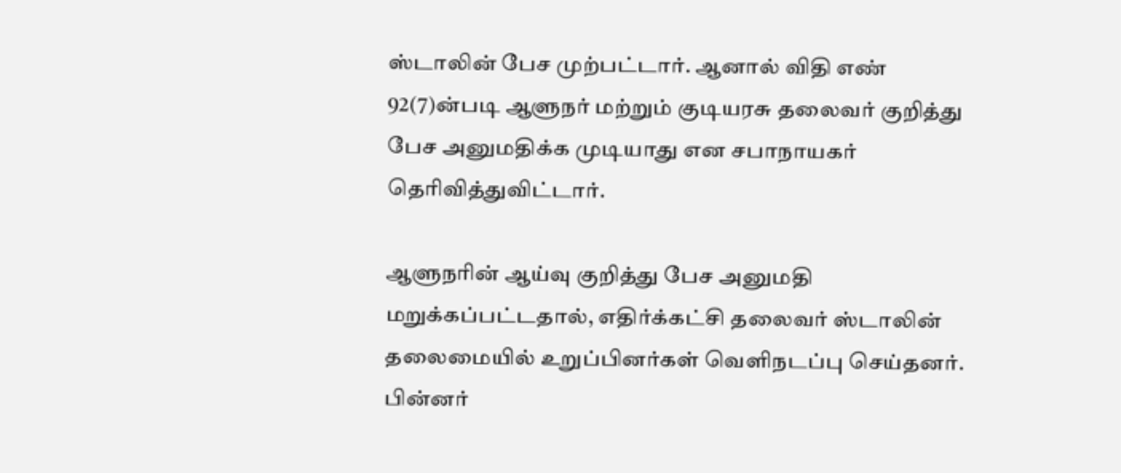ஸ்டாலின் பேச முற்பட்டார். ஆனால் விதி எண் 92(7)ன்படி ஆளுநர் மற்றும் குடியரசு தலைவர் குறித்து பேச அனுமதிக்க முடியாது என சபாநாயகர் தெரிவித்துவிட்டார்.

ஆளுநரின் ஆய்வு குறித்து பேச அனுமதி மறுக்கப்பட்டதால், எதிர்க்கட்சி தலைவர் ஸ்டாலின் தலைமையில் உறுப்பினர்கள் வெளிநடப்பு செய்தனர். பின்னர்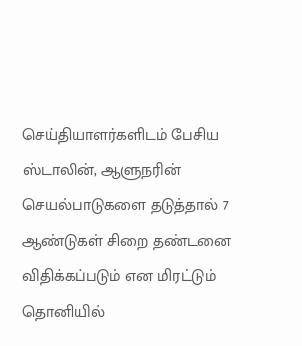செய்தியாளர்களிடம் பேசிய ஸ்டாலின், ஆளுநரின் செயல்பாடுகளை தடுத்தால் 7 ஆண்டுகள் சிறை தண்டனை விதிக்கப்படும் என மிரட்டும் தொனியில்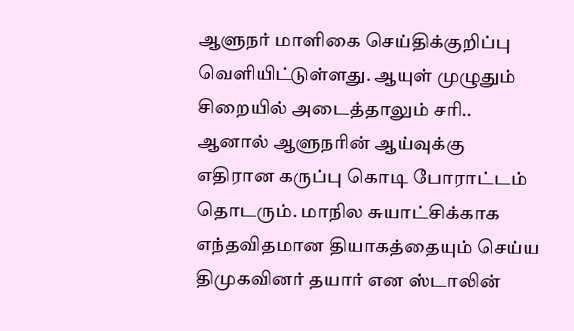ஆளுநர் மாளிகை செய்திக்குறிப்பு வெளியிட்டுள்ளது. ஆயுள் முழுதும் சிறையில் அடைத்தாலும் சரி.. ஆனால் ஆளுநரின் ஆய்வுக்கு எதிரான கருப்பு கொடி போராட்டம் தொடரும். மாநில சுயாட்சிக்காக எந்தவிதமான தியாகத்தையும் செய்ய திமுகவினர் தயார் என ஸ்டாலின்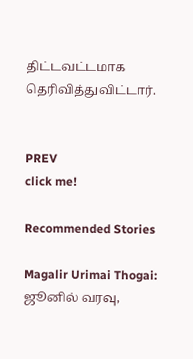திட்டவட்டமாக தெரிவித்துவிட்டார்.


PREV
click me!

Recommended Stories

Magalir Urimai Thogai: ஜூனில் வரவு,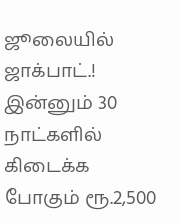ஜூலையில் ஜாக்பாட்.! இன்னும் 30 நாட்களில் கிடைக்க போகும் ரூ.2,500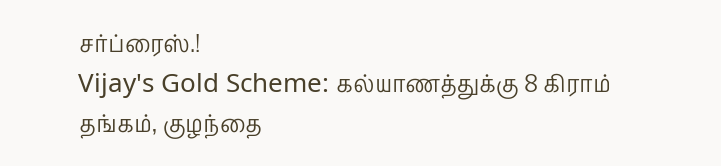சர்ப்ரைஸ்.!
Vijay's Gold Scheme: கல்யாணத்துக்கு 8 கிராம் தங்கம், குழந்தை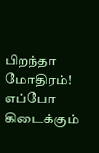பிறந்தா மோதிரம்! எப்போ கிடைக்கும்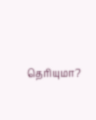தெரியுமா?